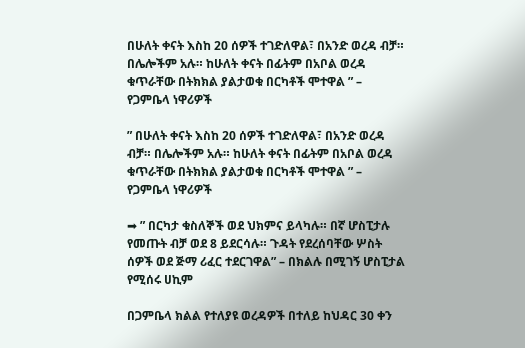በሁለት ቀናት እስከ 20 ሰዎች ተገድለዋል፣ በአንድ ወረዳ ብቻ። በሌሎችም አሉ። ከሁለት ቀናት በፊትም በአቦል ወረዳ ቁጥራቸው በትክክል ያልታወቁ በርካቶች ሞተዋል ” – የጋምቤላ ነዋሪዎች

” በሁለት ቀናት እስከ 20 ሰዎች ተገድለዋል፣ በአንድ ወረዳ ብቻ። በሌሎችም አሉ። ከሁለት ቀናት በፊትም በአቦል ወረዳ ቁጥራቸው በትክክል ያልታወቁ በርካቶች ሞተዋል ” – የጋምቤላ ነዋሪዎች

➡ ” በርካታ ቁስለኞች ወደ ህክምና ይላካሉ። በኛ ሆስፒታሉ የመጡት ብቻ ወደ 8 ይደርሳሉ። ጉዳት የደረሰባቸው ሦስት ሰዎች ወደ ጅማ ሪፈር ተደርገዋል” – በክልሉ በሚገኝ ሆስፒታል የሚሰሩ ሀኪም

በጋምቤላ ክልል የተለያዩ ወረዳዎች በተለይ ከህዳር 30 ቀን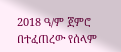2018 ዓ/ም ጀምሮ በተፈጠረው የሰላም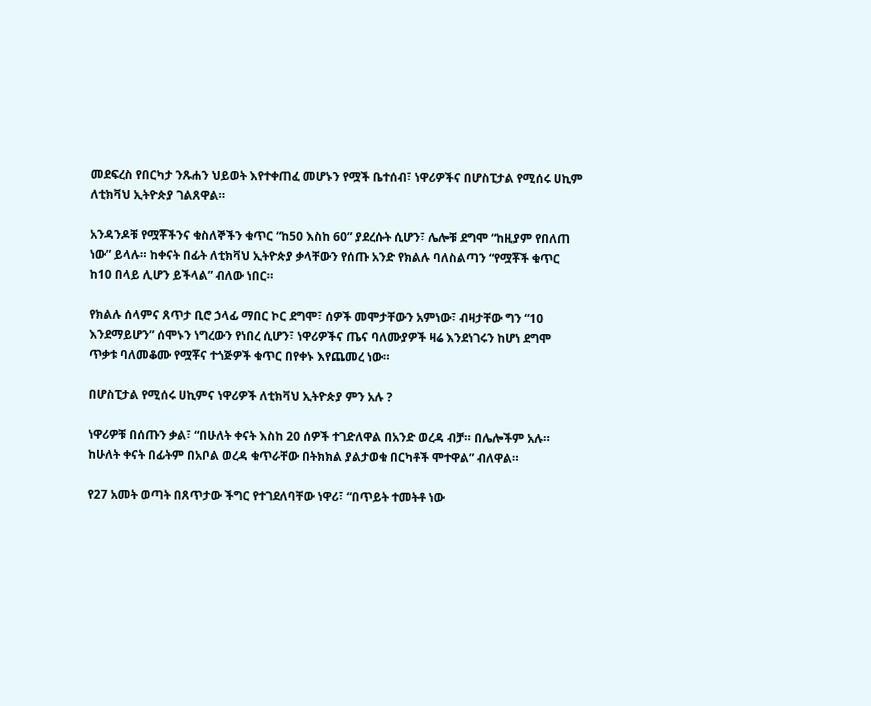መደፍረስ የበርካታ ንጹሐን ህይወት እየተቀጠፈ መሆኑን የሟች ቤተሰብ፣ ነዋሪዎችና በሆስፒታል የሚሰሩ ሀኪም ለቲክቫህ ኢትዮጵያ ገልጸዋል።

አንዳንዶቹ የሟቾችንና ቁስለኞችን ቁጥር “ከ50 እስከ 60” ያደረሱት ሲሆን፣ ሌሎቹ ደግሞ “ከዚያም የበለጠ ነው” ይላሉ። ከቀናት በፊት ለቲክቫህ ኢትዮጵያ ቃላቸውን የሰጡ አንድ የክልሉ ባለስልጣን “የሟቾች ቁጥር ከ10 በላይ ሊሆን ይችላል” ብለው ነበር።

የክልሉ ሰላምና ጸጥታ ቢሮ ኃላፊ ማበር ኮር ደግሞ፣ ሰዎች መሞታቸውን አምነው፣ ብዛታቸው ግን “10 እንደማይሆን” ሰሞኑን ነግረውን የነበረ ሲሆን፣ ነዋሪዎችና ጤና ባለሙያዎች ዛሬ እንደነገሩን ከሆነ ደግሞ ጥቃቱ ባለመቆሙ የሟቾና ተጎጅዎች ቁጥር በየቀኑ እየጨመረ ነው።

በሆስፒታል የሚሰሩ ሀኪምና ነዋሪዎች ለቲክቫህ ኢትዮጵያ ምን አሉ ?

ነዋሪዎቹ በሰጡን ቃል፣ “በሁለት ቀናት እስከ 20 ሰዎች ተገድለዋል በአንድ ወረዳ ብቻ። በሌሎችም አሉ። ከሁለት ቀናት በፊትም በአቦል ወረዳ ቁጥራቸው በትክክል ያልታወቁ በርካቶች ሞተዋል” ብለዋል።

የ27 አመት ወጣት በጸጥታው ችግር የተገደለባቸው ነዋሪ፣ “በጥይት ተመትቶ ነው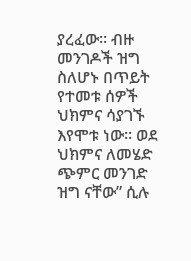ያረፈው። ብዙ መንገዶች ዝግ ስለሆኑ በጥይት የተመቱ ሰዎች ህክምና ሳያገኙ እየሞቱ ነው። ወደ ህክምና ለመሄድ ጭምር መንገድ ዝግ ናቸው” ሲሉ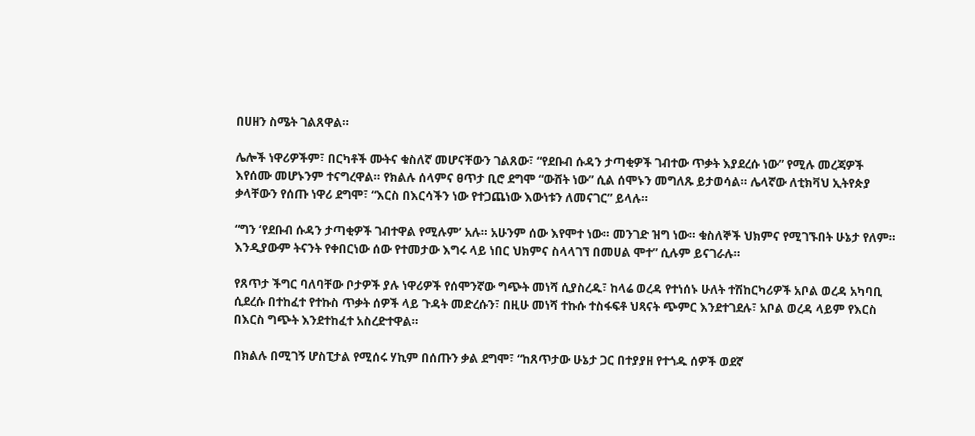በሀዘን ስሜት ገልጸዋል።

ሌሎች ነዋሪዎችም፣ በርካቶች ሙትና ቁስለኛ መሆናቸውን ገልጸው፣ “የደቡብ ሱዳን ታጣቂዎች ገብተው ጥቃት እያደረሱ ነው” የሚሉ መረጃዎች እየሰሙ መሆኑንም ተናግረዋል። የክልሉ ሰላምና ፀጥታ ቢሮ ደግሞ “ውሸት ነው” ሲል ሰሞኑን መግለጹ ይታወሳል። ሌላኛው ለቲክቫህ ኢትየጵያ ቃላቸውን የሰጡ ነዋሪ ደግሞ፣ “እርስ በእርሳችን ነው የተጋጨነው እውነቱን ለመናገር” ይላሉ።

“ግን ‘የደቡብ ሱዳን ታጣቂዎች ገብተዋል የሚሉም’ አሉ። አሁንም ሰው እየሞተ ነው። መንገድ ዝግ ነው። ቁስለኞች ህክምና የሚገኙበት ሁኔታ የለም። እንዲያውም ትናንት የቀበርነው ሰው የተመታው እግሩ ላይ ነበር ህክምና ስላላገኘ በመሀል ሞተ” ሲሉም ይናገራሉ።

የጸጥታ ችግር ባለባቸው ቦታዎች ያሉ ነዋሪዎች የሰሞንኛው ግጭት መነሻ ሲያስረዱ፣ ከላሬ ወረዳ የተነሰኑ ሁለት ተሽከርካሪዎች አቦል ወረዳ አካባቢ ሲደረሱ በተከፈተ የተኩስ ጥቃት ሰዎች ላይ ጉዳት መድረሱን፣ በዚሁ መነሻ ተኩሱ ተስፋፍቶ ህጻናት ጭምር እንደተገደሉ፣ አቦል ወረዳ ላይም የእርስ በእርስ ግጭት እንደተከፈተ አስረድተዋል።

በክልሉ በሚገኝ ሆስፒታል የሚሰሩ ሃኪም በሰጡን ቃል ደግሞ፣ “ከጸጥታው ሁኔታ ጋር በተያያዘ የተጎዱ ሰዎች ወደኛ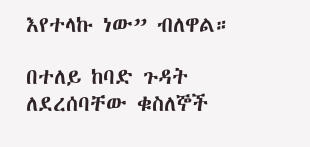እየተላኩ ነው” ብለዋል።

በተለይ ከባድ ጉዳት ለደረሰባቸው ቁስለኞች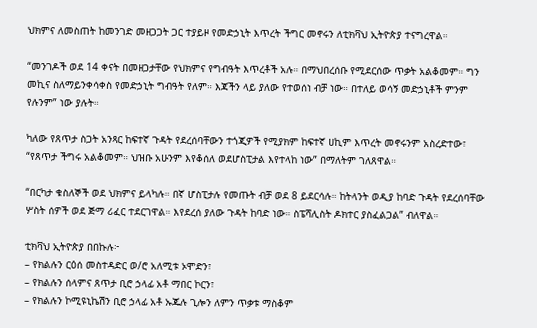ህክምና ለመስጠት ከመንገድ መዘጋጋት ጋር ተያይዞ የመድኃኒት እጥረት ችግር መኖሩን ለቲክቫህ ኢትዮጵያ ተናግረዋል።

“መንገዶች ወደ 14 ቀናት በመዘጋታቸው የህክምና የግብዓት እጥረቶች አሉ። በማህበረሰቡ የሚደርሰው ጥቃት አልቆመም። ግን መኪና ስለማይንቀሳቀስ የመድኃኒት ግብዓት የለም። እጃችን ላይ ያለው የተወሰነ ብቻ ነው። በተለይ ወሳኝ መድኃኒቶች ምንም የሉንም” ነው ያሉት።

ካለው የጸጥታ ስጋት አንጻር ከፍተኛ ጉዳት የደረሰባቸውን ተጎጂዎች የሚያክም ከፍተኛ ሀኪም እጥረት መኖሩንም አስረድተው፣ “የጸጥታ ችግሩ አልቆመም። ህዝቡ አሁንም እየቆሰለ ወደሆስፒታል እየተላከ ነው” በማለትም ገለጸዋል።

“በርካታ ቁስለኞች ወደ ህክምና ይላካሉ። በኛ ሆስፒታሉ የመጡት ብቻ ወደ 8 ይደርሳሉ። ከትላንት ወዲያ ከባድ ጉዳት የደረሰባቸው ሦስት ሰዎች ወደ ጅማ ሪፈር ተደርገዋል። እየደረሰ ያለው ጉዳት ከባድ ነው። ስፔሻሊስት ዶክተር ያስፈልጋል” ብለዋል።

ቲክቫህ ኢትዮጵያ በበኩሉ፦
– የክልሉን ርዕሰ መስተዳድር ወ/ሮ አለሚቱ ኦሞድን፣
– የክልሉን ሰላምና ጸጥታ ቢሮ ኃላፊ አቶ ማበር ኮርን፣
– የክልሉን ኮሚዩኒኬሽን ቢሮ ኃላፊ አቶ ኡጁሉ ጊሎን ለምን ጥቃቱ ማስቆም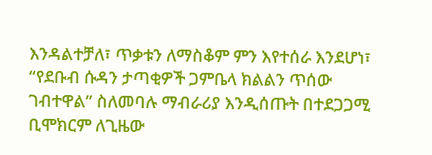እንዳልተቻለ፣ ጥቃቱን ለማስቆም ምን እየተሰራ እንደሆነ፣ “የደቡብ ሱዳን ታጣቂዎች ጋምቤላ ክልልን ጥሰው ገብተዋል” ስለመባሉ ማብራሪያ እንዲሰጡት በተደጋጋሚ ቢሞክርም ለጊዜው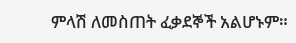ምላሽ ለመስጠት ፈቃደኞች አልሆኑም።